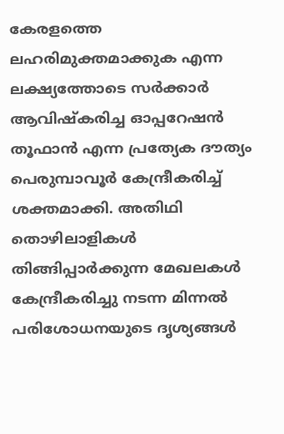കേരളത്തെ ലഹരിമുക്തമാക്കുക എന്ന ലക്ഷ്യത്തോടെ സർക്കാർ ആവിഷ്കരിച്ച ഓപ്പറേഷൻ തൂഫാൻ എന്ന പ്രത്യേക ദൗത്യം പെരുമ്പാവൂർ കേന്ദ്രീകരിച്ച് ശക്തമാക്കി. അതിഥി തൊഴിലാളികൾ തിങ്ങിപ്പാർക്കുന്ന മേഖലകൾ കേന്ദ്രീകരിച്ചു നടന്ന മിന്നൽ പരിശോധനയുടെ ദൃശ്യങ്ങൾ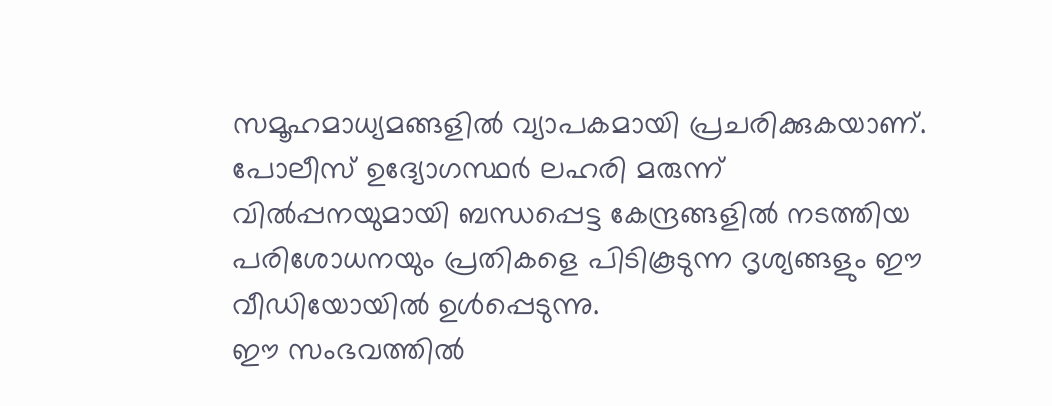സമൂഹമാധ്യമങ്ങളിൽ വ്യാപകമായി പ്രചരിക്കുകയാണ്.
പോലീസ് ഉദ്യോഗസ്ഥർ ലഹരി മരുന്ന് വിൽപ്പനയുമായി ബന്ധപ്പെട്ട കേന്ദ്രങ്ങളിൽ നടത്തിയ പരിശോധനയും പ്രതികളെ പിടികൂടുന്ന ദൃശ്യങ്ങളും ഈ വീഡിയോയിൽ ഉൾപ്പെടുന്നു.
ഈ സംഭവത്തിൽ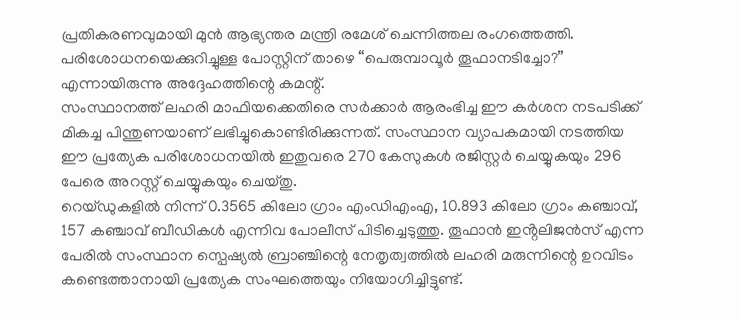പ്രതികരണവുമായി മുൻ ആഭ്യന്തര മന്ത്രി രമേശ് ചെന്നിത്തല രംഗത്തെത്തി. പരിശോധനയെക്കുറിച്ചുള്ള പോസ്റ്റിന് താഴെ “പെരുമ്പാവൂർ തൂഫാനടിച്ചോ?” എന്നായിരുന്നു അദ്ദേഹത്തിന്റെ കമന്റ്.
സംസ്ഥാനത്ത് ലഹരി മാഫിയക്കെതിരെ സർക്കാർ ആരംഭിച്ച ഈ കർശന നടപടിക്ക് മികച്ച പിന്തുണയാണ് ലഭിച്ചുകൊണ്ടിരിക്കുന്നത്. സംസ്ഥാന വ്യാപകമായി നടത്തിയ ഈ പ്രത്യേക പരിശോധനയിൽ ഇതുവരെ 270 കേസുകൾ രജിസ്റ്റർ ചെയ്യുകയും 296 പേരെ അറസ്റ്റ് ചെയ്യുകയും ചെയ്തു.
റെയ്ഡുകളിൽ നിന്ന് 0.3565 കിലോ ഗ്രാം എംഡിഎംഎ, 10.893 കിലോ ഗ്രാം കഞ്ചാവ്, 157 കഞ്ചാവ് ബീഡികൾ എന്നിവ പോലീസ് പിടിച്ചെടുത്തു. തൂഫാൻ ഇൻ്റലിജൻസ് എന്ന പേരിൽ സംസ്ഥാന സ്പെഷ്യൽ ബ്രാഞ്ചിന്റെ നേതൃത്വത്തിൽ ലഹരി മരുന്നിന്റെ ഉറവിടം കണ്ടെത്താനായി പ്രത്യേക സംഘത്തെയും നിയോഗിച്ചിട്ടുണ്ട്.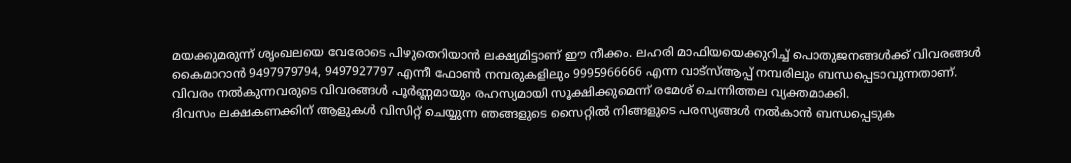മയക്കുമരുന്ന് ശൃംഖലയെ വേരോടെ പിഴുതെറിയാൻ ലക്ഷ്യമിട്ടാണ് ഈ നീക്കം. ലഹരി മാഫിയയെക്കുറിച്ച് പൊതുജനങ്ങൾക്ക് വിവരങ്ങൾ കൈമാറാൻ 9497979794, 9497927797 എന്നീ ഫോൺ നമ്പരുകളിലും 9995966666 എന്ന വാട്സ്ആപ്പ് നമ്പരിലും ബന്ധപ്പെടാവുന്നതാണ്.
വിവരം നൽകുന്നവരുടെ വിവരങ്ങൾ പൂർണ്ണമായും രഹസ്യമായി സൂക്ഷിക്കുമെന്ന് രമേശ് ചെന്നിത്തല വ്യക്തമാക്കി.
ദിവസം ലക്ഷകണക്കിന് ആളുകൾ വിസിറ്റ് ചെയ്യുന്ന ഞങ്ങളുടെ സൈറ്റിൽ നിങ്ങളുടെ പരസ്യങ്ങൾ നൽകാൻ ബന്ധപ്പെടുക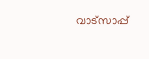വാട്സാപ്പ്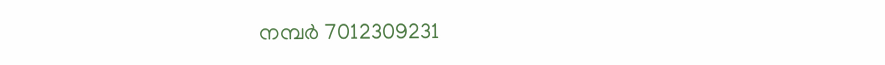നമ്പർ 7012309231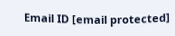Email ID [email protected]